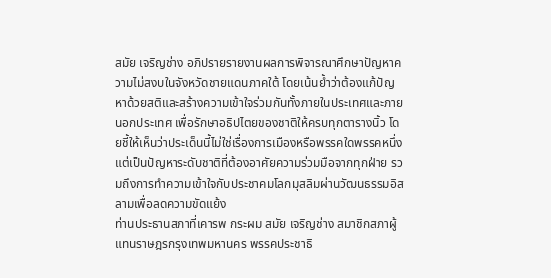สมัย เจริญช่าง อภิปรายรายงานผลการพิจารณาศึกษาปัญหาความไม่สงบในจังหวัดชายแดนภาคใต้ โดยเน้นย้ำว่าต้องแก้ปัญหาด้วยสติและสร้างความเข้าใจร่วมกันทั้งภายในประเทศและภายนอกประเทศ เพื่อรักษาอธิปไตยของชาติให้ครบทุกตารางนิ้ว โดยชี้ให้เห็นว่าประเด็นนี้ไม่ใช่เรื่องการเมืองหรือพรรคใดพรรคหนึ่ง แต่เป็นปัญหาระดับชาติที่ต้องอาศัยความร่วมมือจากทุกฝ่าย รวมถึงการทำความเข้าใจกับประชาคมโลกมุสลิมผ่านวัฒนธรรมอิสลามเพื่อลดความขัดแย้ง
ท่านประธานสภาที่เคารพ กระผม สมัย เจริญช่าง สมาชิกสภาผู้แทนราษฎรกรุงเทพมหานคร พรรคประชาธิ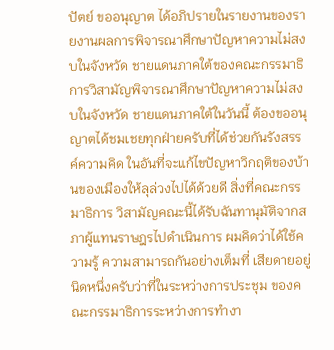ปัตย์ ขออนุญาต ได้อภิปรายในรายงานของรายงานผลการพิจารณาศึกษาปัญหาความไม่สงบในจังหวัด ชายแดนภาคใต้ของคณะกรรมาธิการวิสามัญพิจารณาศึกษาปัญหาความไม่สงบในจังหวัด ชายแดนภาคใต้ในวันนี้ ต้องขออนุญาตได้ชมเชยทุกฝ่ายครับที่ได้ช่วยกันรังสรรค์ความคิด ในอันที่จะแก้ไขปัญหาวิกฤติของบ้านของเมืองให้ลุล่วงไปได้ด้วยดี สิ่งที่คณะกรรมาธิการ วิสามัญคณะนี้ได้รับฉันทานุมัติจากสภาผู้แทนราษฎรไปดําเนินการ ผมคิดว่าได้ใช้ความรู้ ความสามารถกันอย่างเต็มที่ เสียดายอยู่นิดหนึ่งครับว่าที่ในระหว่างการประชุม ของคณะกรรมาธิการระหว่างการทํางา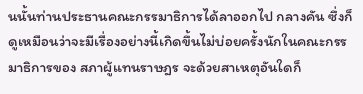นนั้นท่านประธานคณะกรรมาธิการได้ลาออกไป กลางคัน ซึ่งก็ดูเหมือนว่าจะมีเรื่องอย่างนี้เกิดขึ้นไม่บ่อยครั้งนักในคณะกรรมาธิการของ สภาผู้แทนราษฎร จะด้วยสาเหตุอันใดก็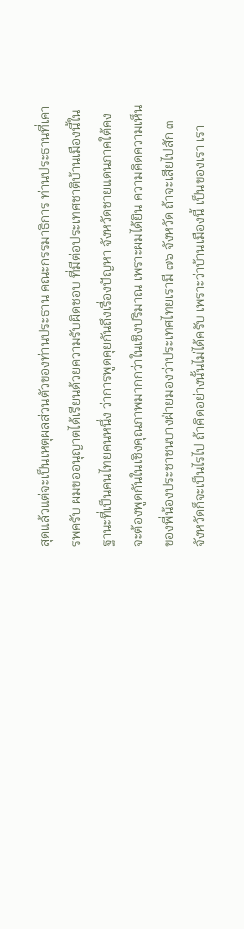สุดแล้วแต่จะเป็นเหตุผลส่วนตัวของท่านประธาน คณะกรรมาธิการ ท่านประธานที่เคารพครับ ผมขออนุญาตได้เรียนด้วยความรับผิดชอบ ที่มีต่อประเทศชาติบ้านเมืองนี้ในฐานะที่เป็นคนไทยคนหนึ่ง ว่าการพูดคุยกันถึงเรื่องปัญหา จังหวัดชายแดนภาคใต้คงจะต้องพูดกันในเชิงคุณภาพมากกว่าในเชิงปริมาณ เพราะผมได้ยิน ความคิดความเห็นของพี่น้องประชาชนบางฝ่ายมองว่าประเทศไทยเรามี ๗๖ จังหวัด ถ้าจะเสียไปสัก ๓ จังหวัดก็จะเป็นไรไป ถ้าคิดอย่างนั้นไม่ได้ครับ เพราะว่าบ้านเมืองนี้ เป็นของเรา เรา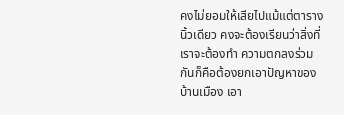คงไม่ยอมให้เสียไปแม้แต่ตารางนิ้วเดียว คงจะต้องเรียนว่าสิ่งที่เราจะต้องทํา ความตกลงร่วมกันก็คือต้องยกเอาปัญหาของบ้านเมือง เอา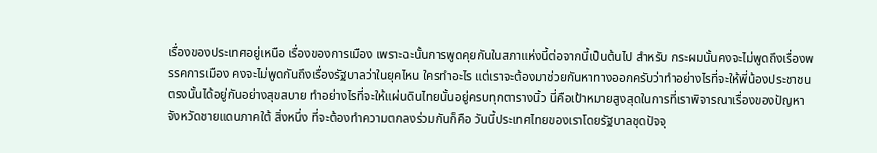เรื่องของประเทศอยู่เหนือ เรื่องของการเมือง เพราะฉะนั้นการพูดคุยกันในสภาแห่งนี้ต่อจากนี้เป็นต้นไป สําหรับ กระผมนั้นคงจะไม่พูดถึงเรื่องพรรคการเมือง คงจะไม่พูดกันถึงเรื่องรัฐบาลว่าในยุคไหน ใครทําอะไร แต่เราจะต้องมาช่วยกันหาทางออกครับว่าทําอย่างไรที่จะให้พี่น้องประชาชน ตรงนั้นได้อยู่กันอย่างสุขสบาย ทําอย่างไรที่จะให้แผ่นดินไทยนั้นอยู่ครบทุกตารางนิ้ว นี่คือเป้าหมายสูงสุดในการที่เราพิจารณาเรื่องของปัญหาจังหวัดชายแดนภาคใต้ สิ่งหนึ่ง ที่จะต้องทําความตกลงร่วมกันก็คือ วันนี้ประเทศไทยของเราโดยรัฐบาลชุดปัจจุ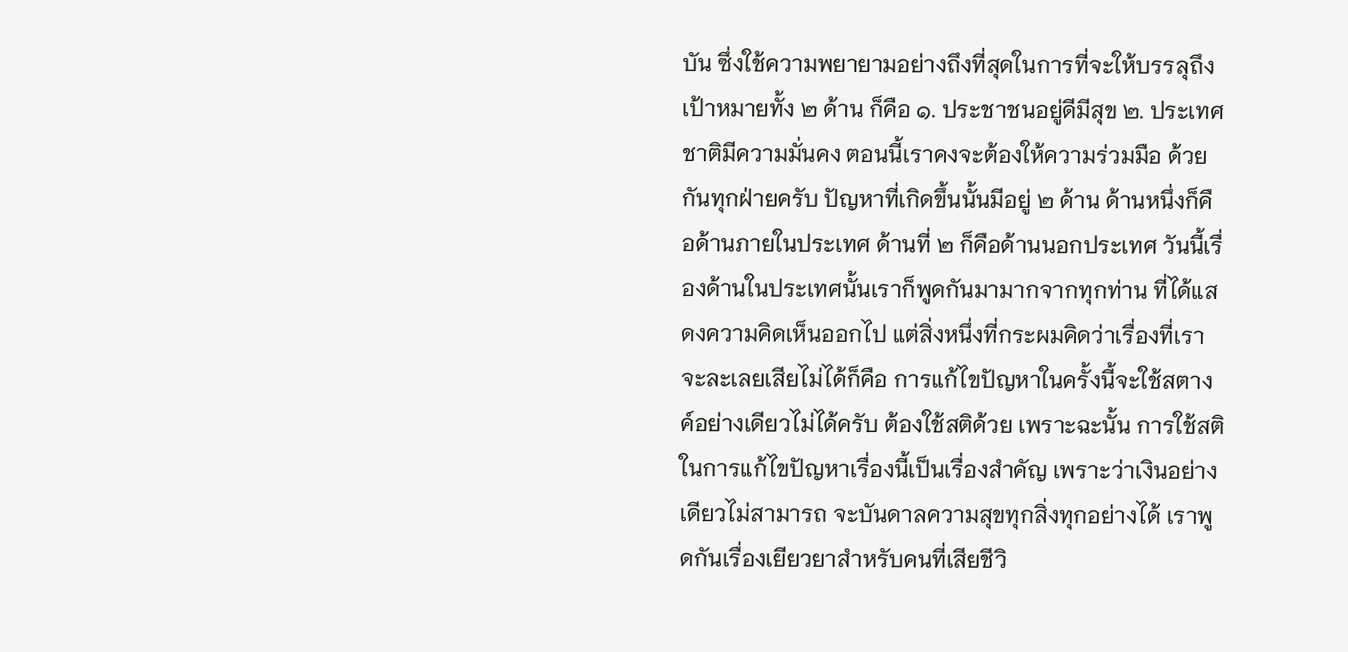บัน ซึ่งใช้ความพยายามอย่างถึงที่สุดในการที่จะให้บรรลุถึงเป้าหมายทั้ง ๒ ด้าน ก็คือ ๑. ประชาชนอยู่ดีมีสุข ๒. ประเทศชาติมีความมั่นคง ตอนนี้เราคงจะต้องให้ความร่วมมือ ด้วยกันทุกฝ่ายครับ ปัญหาที่เกิดขึ้นนั้นมีอยู่ ๒ ด้าน ด้านหนึ่งก็คือด้านภายในประเทศ ด้านที่ ๒ ก็คือด้านนอกประเทศ วันนี้เรื่องด้านในประเทศนั้นเราก็พูดกันมามากจากทุกท่าน ที่ได้แสดงความคิดเห็นออกไป แต่สิ่งหนึ่งที่กระผมคิดว่าเรื่องที่เราจะละเลยเสียไม่ได้ก็คือ การแก้ไขปัญหาในครั้งนี้จะใช้สตางค์อย่างเดียวไม่ได้ครับ ต้องใช้สติด้วย เพราะฉะนั้น การใช้สติในการแก้ไขปัญหาเรื่องนี้เป็นเรื่องสําคัญ เพราะว่าเงินอย่างเดียวไม่สามารถ จะบันดาลความสุขทุกสิ่งทุกอย่างได้ เราพูดกันเรื่องเยียวยาสําหรับคนที่เสียชีวิ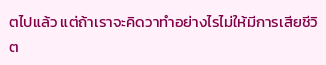ตไปแล้ว แต่ถ้าเราจะคิดวาทําอย่างไรไม่ให้มีการเสียชีวิต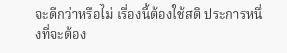จะดีกว่าหรือไม่ เรื่องนี้ต้องใช้สติ ประการหนึ่งที่จะต้อง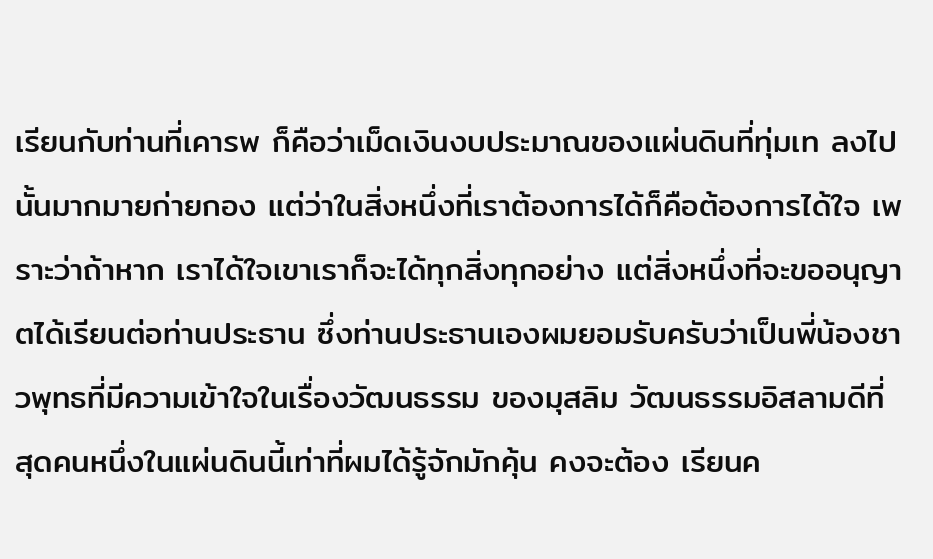เรียนกับท่านที่เคารพ ก็คือว่าเม็ดเงินงบประมาณของแผ่นดินที่ทุ่มเท ลงไปนั้นมากมายก่ายกอง แต่ว่าในสิ่งหนึ่งที่เราต้องการได้ก็คือต้องการได้ใจ เพราะว่าถ้าหาก เราได้ใจเขาเราก็จะได้ทุกสิ่งทุกอย่าง แต่สิ่งหนึ่งที่จะขออนุญาตได้เรียนต่อท่านประธาน ซึ่งท่านประธานเองผมยอมรับครับว่าเป็นพี่น้องชาวพุทธที่มีความเข้าใจในเรื่องวัฒนธรรม ของมุสลิม วัฒนธรรมอิสลามดีที่สุดคนหนึ่งในแผ่นดินนี้เท่าที่ผมได้รู้จักมักคุ้น คงจะต้อง เรียนค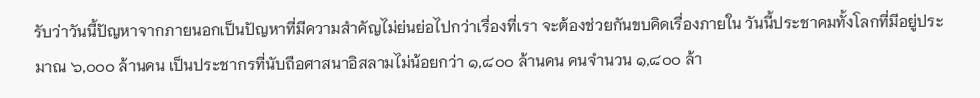รับว่าวันนี้ปัญหาจากภายนอกเป็นปัญหาที่มีความสําคัญไม่ย่นย่อไปกว่าเรื่องที่เรา จะต้องช่วยกันขบคิดเรื่องภายใน วันนี้ประชาคมทั้งโลกที่มีอยู่ประมาณ ๖,๐๐๐ ล้านคน เป็นประชากรที่นับถือศาสนาอิสลามไม่น้อยกว่า ๑,๘๐๐ ล้านคน คนจํานวน ๑,๘๐๐ ล้า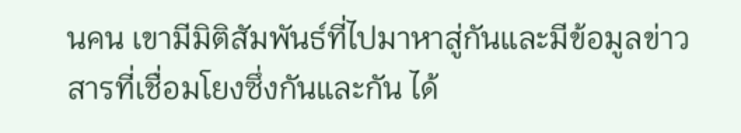นคน เขามีมิติสัมพันธ์ที่ไปมาหาสู่กันและมีข้อมูลข่าวสารที่เชื่อมโยงซึ่งกันและกัน ได้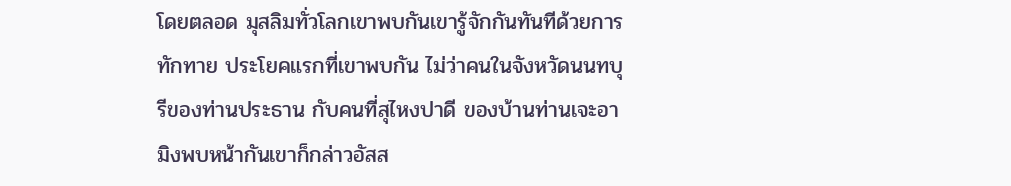โดยตลอด มุสลิมทั่วโลกเขาพบกันเขารู้จักกันทันทีด้วยการทักทาย ประโยคแรกที่เขาพบกัน ไม่ว่าคนในจังหวัดนนทบุรีของท่านประธาน กับคนที่สุไหงปาดี ของบ้านท่านเจะอามิงพบหน้ากันเขาก็กล่าวอัสส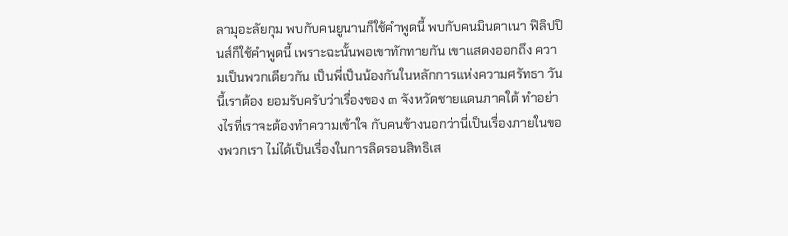ลามุอะลัยกุม พบกับคนยูนานก็ใช้คําพูดนี้ พบกับคนมินดาเนา ฟิลิปปินส์ก็ใช้คําพูดนี้ เพราะฉะนั้นพอเขาทักทายกัน เขาแสดงออกถึง ความเป็นพวกเดียวกัน เป็นพี่เป็นน้องกันในหลักการแห่งความศรัทธา วันนี้เราต้อง ยอมรับครับว่าเรื่องของ ๓ จังหวัดชายแดนภาคใต้ ทําอย่างไรที่เราจะต้องทําความเข้าใจ กับคนข้างนอกว่านี่เป็นเรื่องภายในของพวกเรา ไม่ได้เป็นเรื่องในการลิดรอนสิทธิเส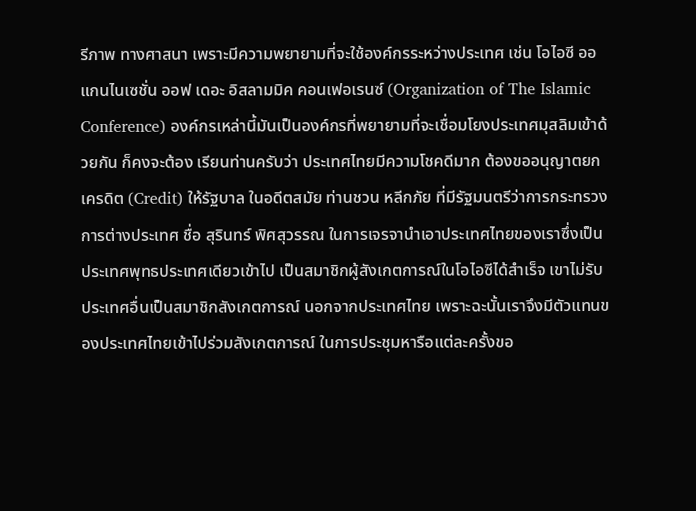รีภาพ ทางศาสนา เพราะมีความพยายามที่จะใช้องค์กรระหว่างประเทศ เช่น โอไอซี ออแกนไนเซชั่น ออฟ เดอะ อิสลามมิค คอนเฟอเรนซ์ (Organization of The Islamic Conference) องค์กรเหล่านี้มันเป็นองค์กรที่พยายามที่จะเชื่อมโยงประเทศมุสลิมเข้าด้วยกัน ก็คงจะต้อง เรียนท่านครับว่า ประเทศไทยมีความโชคดีมาก ต้องขออนุญาตยกเครดิต (Credit) ให้รัฐบาล ในอดีตสมัย ท่านชวน หลีกภัย ที่มีรัฐมนตรีว่าการกระทรวงการต่างประเทศ ชื่อ สุรินทร์ พิศสุวรรณ ในการเจรจานําเอาประเทศไทยของเราซึ่งเป็นประเทศพุทธประเทศเดียวเข้าไป เป็นสมาชิกผู้สังเกตการณ์ในโอไอซีได้สําเร็จ เขาไม่รับประเทศอื่นเป็นสมาชิกสังเกตการณ์ นอกจากประเทศไทย เพราะฉะนั้นเราจึงมีตัวแทนของประเทศไทยเข้าไปร่วมสังเกตการณ์ ในการประชุมหารือแต่ละครั้งขอ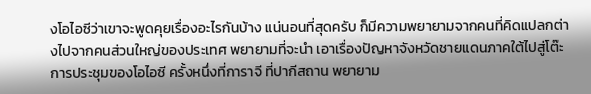งโอไอซีว่าเขาจะพูดคุยเรื่องอะไรกันบ้าง แน่นอนที่สุดครับ ก็มีความพยายามจากคนที่คิดแปลกต่างไปจากคนส่วนใหญ่ของประเทศ พยายามที่จะนํา เอาเรื่องปัญหาจังหวัดชายแดนภาคใต้ไปสู่โต๊ะการประชุมของโอไอซี ครั้งหนึ่งที่การาจี ที่ปากีสถาน พยายาม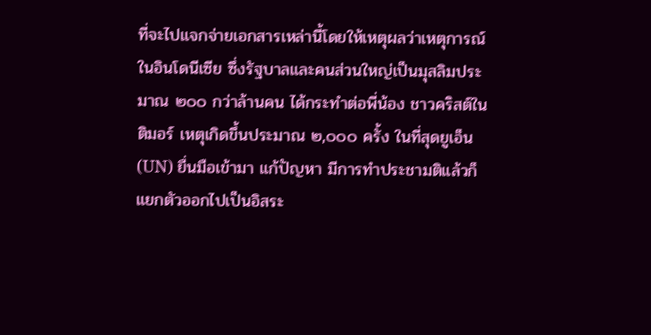ที่จะไปแจกจ่ายเอกสารเหล่านี้โดยให้เหตุผลว่าเหตุการณ์ในอินโดนีเซีย ซึ่งรัฐบาลและคนส่วนใหญ่เป็นมุสลิมประมาณ ๒๐๐ กว่าล้านคน ได้กระทําต่อพี่น้อง ชาวคริสต์ในติมอร์ เหตุเกิดขึ้นประมาณ ๒,๐๐๐ ครั้ง ในที่สุดยูเอ็น (UN) ยื่นมือเข้ามา แก้ปัญหา มีการทําประชามติแล้วก็แยกตัวออกไปเป็นอิสระ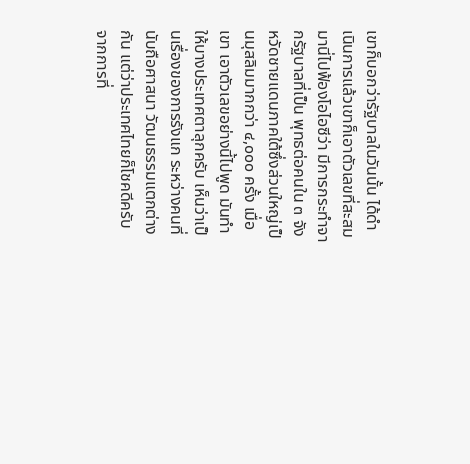เขาก็บอกว่ารัฐบาลในวันนั้น ได้ดําเนินการแล้วเขาก็เอาตัวเลขที่สะสมมานี่ไปฟ้องโอไอซีว่า มีการกระทําจากรัฐบาลที่เป็น พุทธต่อคนใน ๓ จังหวัดชายแดนภาคใต้ซึ่งส่วนใหญ่เป็นมุสลิมมากกว่า ๔,๐๐๐ ครั้ง เมื่อเขา เอาตัวเลขอย่างนี้ไปพูด มันทําให้บางประเทศตาลุกครับ เห็นว่าเป็นเรื่องของการรังแก ระหว่างคนที่นับถือศาสนา วัฒนธรรมแตกต่างกัน แต่ว่าประเทศไทยก็โชคดีครับ จากการที่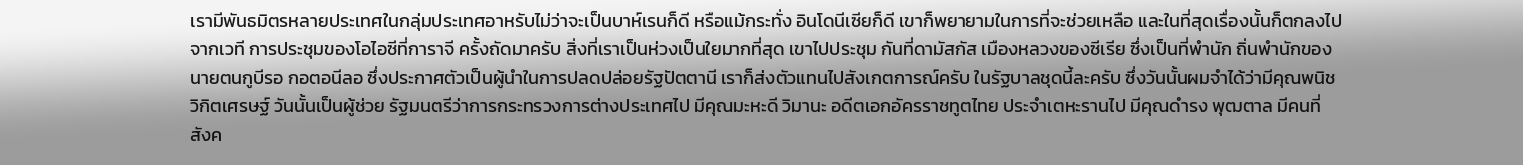เรามีพันธมิตรหลายประเทศในกลุ่มประเทศอาหรับไม่ว่าจะเป็นบาห์เรนก็ดี หรือแม้กระทั่ง อินโดนีเซียก็ดี เขาก็พยายามในการที่จะช่วยเหลือ และในที่สุดเรื่องนั้นก็ตกลงไปจากเวที การประชุมของโอไอซีที่การาจี ครั้งถัดมาครับ สิ่งที่เราเป็นห่วงเป็นใยมากที่สุด เขาไปประชุม กันที่ดามัสกัส เมืองหลวงของซีเรีย ซึ่งเป็นที่พํานัก ถิ่นพํานักของนายตนกูบีรอ กอตอนีลอ ซึ่งประกาศตัวเป็นผู้นําในการปลดปล่อยรัฐปัตตานี เราก็ส่งตัวแทนไปสังเกตการณ์ครับ ในรัฐบาลชุดนี้ละครับ ซึ่งวันนั้นผมจําได้ว่ามีคุณพนิช วิกิตเศรษฐ์ วันนั้นเป็นผู้ช่วย รัฐมนตรีว่าการกระทรวงการต่างประเทศไป มีคุณมะหะดี วิมานะ อดีตเอกอัครราชทูตไทย ประจําเตหะรานไป มีคุณดํารง พุฒตาล มีคนที่สังค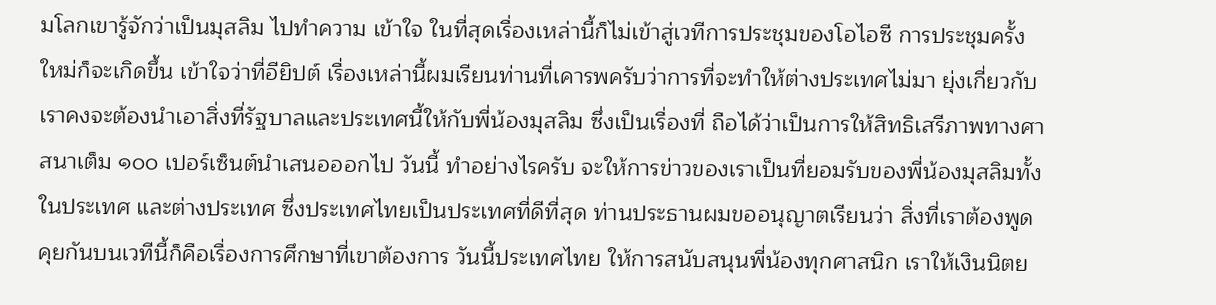มโลกเขารู้จักว่าเป็นมุสลิม ไปทําความ เข้าใจ ในที่สุดเรื่องเหล่านี้ก็ไม่เข้าสู่เวทีการประชุมของโอไอซี การประชุมครั้งใหม่ก็จะเกิดขึ้น เข้าใจว่าที่อียิปต์ เรื่องเหล่านี้ผมเรียนท่านที่เคารพครับว่าการที่จะทําให้ต่างประเทศไม่มา ยุ่งเกี่ยวกับเราคงจะต้องนําเอาสิ่งที่รัฐบาลและประเทศนี้ให้กับพี่น้องมุสลิม ซึ่งเป็นเรื่องที่ ถือได้ว่าเป็นการให้สิทธิเสรีภาพทางศาสนาเต็ม ๑๐๐ เปอร์เซ็นต์นําเสนอออกไป วันนี้ ทําอย่างไรครับ จะให้การข่าวของเราเป็นที่ยอมรับของพี่น้องมุสลิมทั้งในประเทศ และต่างประเทศ ซึ่งประเทศไทยเป็นประเทศที่ดีที่สุด ท่านประธานผมขออนุญาตเรียนว่า สิ่งที่เราต้องพูดคุยกันบนเวทีนี้ก็คือเรื่องการศึกษาที่เขาต้องการ วันนี้ประเทศไทย ให้การสนับสนุนพี่น้องทุกศาสนิก เราให้เงินนิตย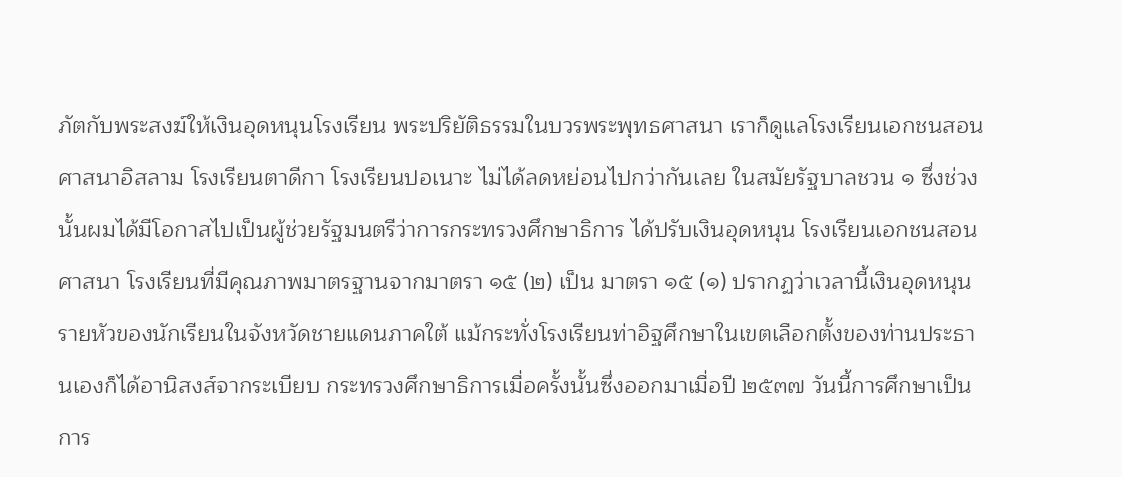ภัตกับพระสงฆ์ให้เงินอุดหนุนโรงเรียน พระปริยัติธรรมในบวรพระพุทธศาสนา เราก็ดูแลโรงเรียนเอกชนสอนศาสนาอิสลาม โรงเรียนตาดีกา โรงเรียนปอเนาะ ไม่ได้ลดหย่อนไปกว่ากันเลย ในสมัยรัฐบาลชวน ๑ ซึ่งช่วงนั้นผมได้มีโอกาสไปเป็นผู้ช่วยรัฐมนตรีว่าการกระทรวงศึกษาธิการ ได้ปรับเงินอุดหนุน โรงเรียนเอกชนสอนศาสนา โรงเรียนที่มีคุณภาพมาตรฐานจากมาตรา ๑๕ (๒) เป็น มาตรา ๑๕ (๑) ปรากฏว่าเวลานี้เงินอุดหนุนรายหัวของนักเรียนในจังหวัดชายแดนภาคใต้ แม้กระทั่งโรงเรียนท่าอิฐศึกษาในเขตเลือกตั้งของท่านประธานเองก็ได้อานิสงส์จากระเบียบ กระทรวงศึกษาธิการเมื่อครั้งนั้นซึ่งออกมาเมื่อปี ๒๕๓๗ วันนี้การศึกษาเป็นการ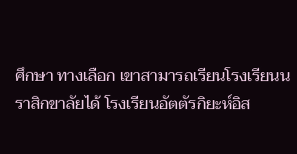ศึกษา ทางเลือก เขาสามารถเรียนโรงเรียนนราสิกขาลัยได้ โรงเรียนอัตตัรกิยะห์อิส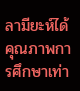ลามียะห์ได้ คุณภาพการศึกษาเท่า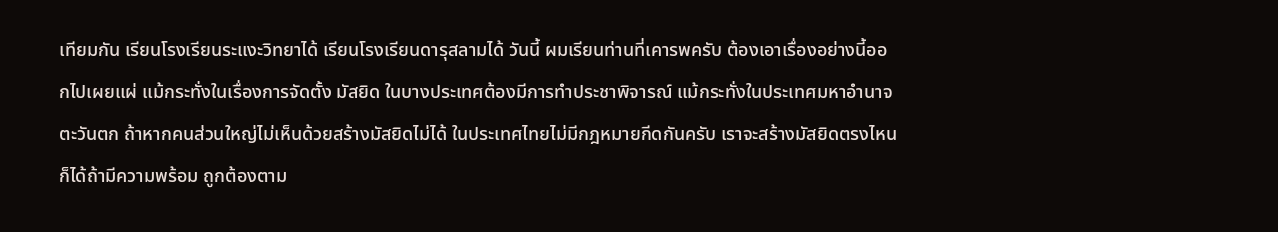เทียมกัน เรียนโรงเรียนระแงะวิทยาได้ เรียนโรงเรียนดารุสลามได้ วันนี้ ผมเรียนท่านที่เคารพครับ ต้องเอาเรื่องอย่างนี้ออกไปเผยแผ่ แม้กระทั่งในเรื่องการจัดตั้ง มัสยิด ในบางประเทศต้องมีการทําประชาพิจารณ์ แม้กระทั่งในประเทศมหาอํานาจตะวันตก ถ้าหากคนส่วนใหญ่ไม่เห็นด้วยสร้างมัสยิดไม่ได้ ในประเทศไทยไม่มีกฎหมายกีดกันครับ เราจะสร้างมัสยิดตรงไหนก็ได้ถ้ามีความพร้อม ถูกต้องตาม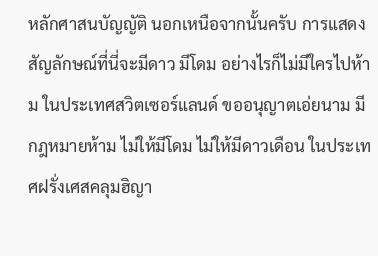หลักศาสนบัญญัติ นอกเหนือจากนั้นครับ การแสดงสัญลักษณ์ที่นี่จะมีดาว มีโดม อย่างไรก็ไม่มีใครไปห้าม ในประเทศสวิตเซอร์แลนด์ ขออนุญาตเอ่ยนาม มีกฎหมายห้าม ไม่ให้มีโดม ไม่ให้มีดาวเดือน ในประเทศฝรั่งเศสคลุมฮิญา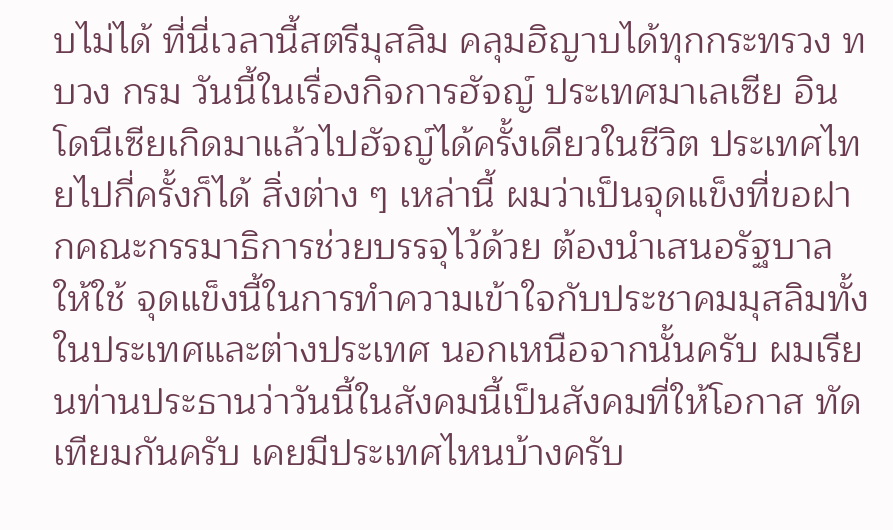บไม่ได้ ที่นี่เวลานี้สตรีมุสลิม คลุมฮิญาบได้ทุกกระทรวง ทบวง กรม วันนี้ในเรื่องกิจการฮัจญ์ ประเทศมาเลเซีย อินโดนีเซียเกิดมาแล้วไปฮัจญ์ได้ครั้งเดียวในชีวิต ประเทศไทยไปกี่ครั้งก็ได้ สิ่งต่าง ๆ เหล่านี้ ผมว่าเป็นจุดแข็งที่ขอฝากคณะกรรมาธิการช่วยบรรจุไว้ด้วย ต้องนําเสนอรัฐบาลให้ใช้ จุดแข็งนี้ในการทําความเข้าใจกับประชาคมมุสลิมทั้งในประเทศและต่างประเทศ นอกเหนือจากนั้นครับ ผมเรียนท่านประธานว่าวันนี้ในสังคมนี้เป็นสังคมที่ให้โอกาส ทัดเทียมกันครับ เคยมีประเทศไหนบ้างครับ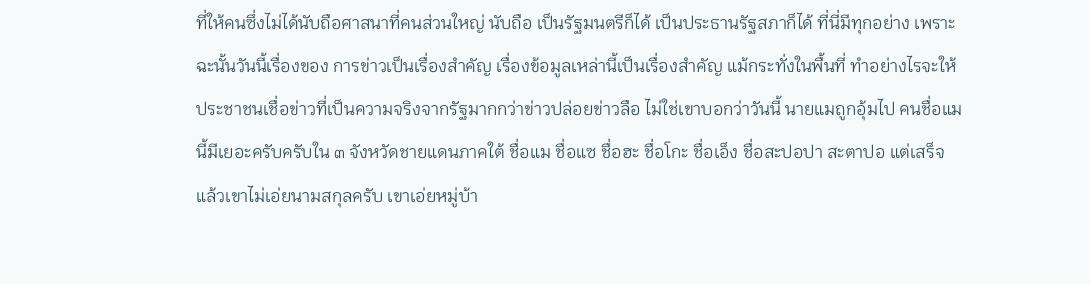ที่ให้คนซึ่งไม่ได้นับถือศาสนาที่คนส่วนใหญ่ นับถือ เป็นรัฐมนตรีก็ได้ เป็นประธานรัฐสภาก็ได้ ที่นี่มีทุกอย่าง เพราะฉะนั้นวันนี้เรื่องของ การข่าวเป็นเรื่องสําคัญ เรื่องข้อมูลเหล่านี้เป็นเรื่องสําคัญ แม้กระทั่งในพื้นที่ ทําอย่างไรจะให้ ประชาชนเชื่อข่าวที่เป็นความจริงจากรัฐมากกว่าข่าวปล่อยข่าวลือ ไม่ใช่เขาบอกว่าวันนี้ นายแมถูกอุ้มไป คนชื่อแมนี้มีเยอะครับครับใน ๓ จังหวัดชายแดนภาคใต้ ชื่อแม ชื่อแซ ชื่อฮะ ชื่อโกะ ชื่อเอ็ง ชื่อสะปอปา สะตาปอ แต่เสร็จแล้วเขาไม่เอ่ยนามสกุลครับ เขาเอ่ยหมู่บ้า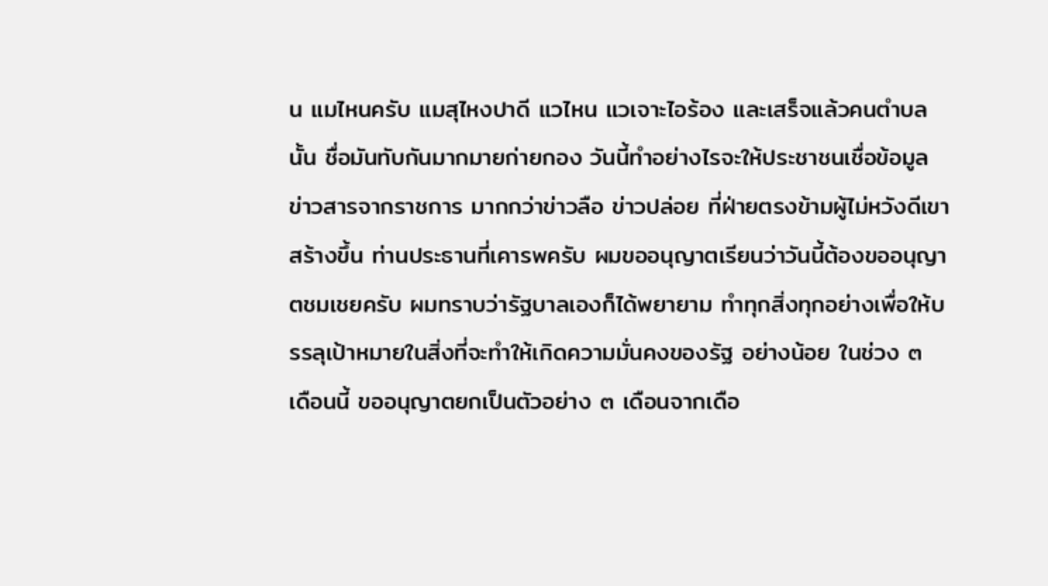น แมไหนครับ แมสุไหงปาดี แวไหน แวเจาะไอร้อง และเสร็จแล้วคนตําบลนั้น ชื่อมันทับกันมากมายก่ายกอง วันนี้ทําอย่างไรจะให้ประชาชนเชื่อข้อมูลข่าวสารจากราชการ มากกว่าข่าวลือ ข่าวปล่อย ที่ฝ่ายตรงข้ามผู้ไม่หวังดีเขาสร้างขึ้น ท่านประธานที่เคารพครับ ผมขออนุญาตเรียนว่าวันนี้ต้องขออนุญาตชมเชยครับ ผมทราบว่ารัฐบาลเองก็ได้พยายาม ทําทุกสิ่งทุกอย่างเพื่อให้บรรลุเป้าหมายในสิ่งที่จะทําให้เกิดความมั่นคงของรัฐ อย่างน้อย ในช่วง ๓ เดือนนี้ ขออนุญาตยกเป็นตัวอย่าง ๓ เดือนจากเดือ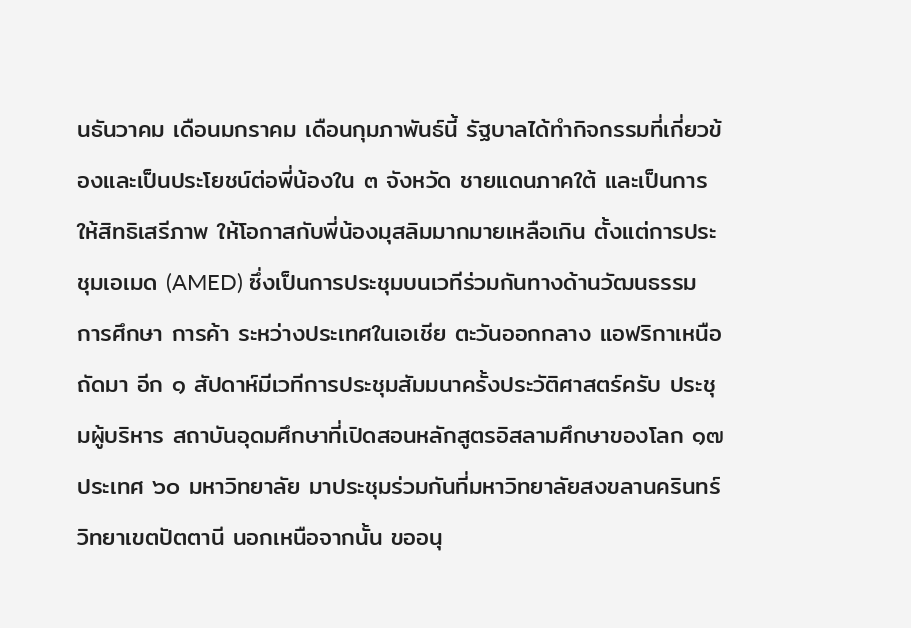นธันวาคม เดือนมกราคม เดือนกุมภาพันธ์นี้ รัฐบาลได้ทํากิจกรรมที่เกี่ยวข้องและเป็นประโยชน์ต่อพี่น้องใน ๓ จังหวัด ชายแดนภาคใต้ และเป็นการให้สิทธิเสรีภาพ ให้โอกาสกับพี่น้องมุสลิมมากมายเหลือเกิน ตั้งแต่การประชุมเอเมด (AMED) ซึ่งเป็นการประชุมบนเวทีร่วมกันทางด้านวัฒนธรรม การศึกษา การค้า ระหว่างประเทศในเอเชีย ตะวันออกกลาง แอฟริกาเหนือ ถัดมา อีก ๑ สัปดาห์มีเวทีการประชุมสัมมนาครั้งประวัติศาสตร์ครับ ประชุมผู้บริหาร สถาบันอุดมศึกษาที่เปิดสอนหลักสูตรอิสลามศึกษาของโลก ๑๗ ประเทศ ๖๐ มหาวิทยาลัย มาประชุมร่วมกันที่มหาวิทยาลัยสงขลานครินทร์ วิทยาเขตปัตตานี นอกเหนือจากนั้น ขออนุ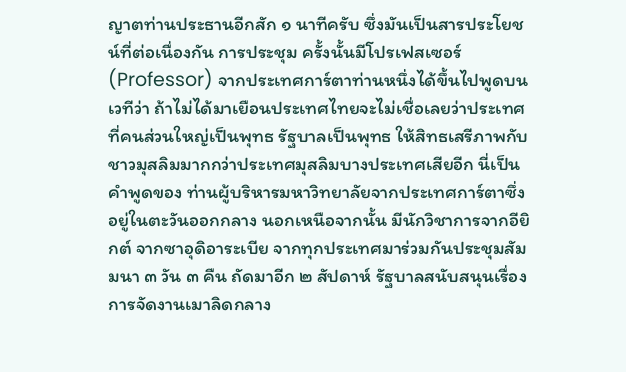ญาตท่านประธานอีกสัก ๑ นาทีครับ ซึ่งมันเป็นสารประโยชน์ที่ต่อเนื่องกัน การประชุม ครั้งนั้นมีโปรเฟสเซอร์ (Professor) จากประเทศการ์ตาท่านหนึ่งได้ขึ้นไปพูดบนเวทีว่า ถ้าไม่ได้มาเยือนประเทศไทยจะไม่เชื่อเลยว่าประเทศที่คนส่วนใหญ่เป็นพุทธ รัฐบาลเป็นพุทธ ให้สิทธเสรีภาพกับชาวมุสลิมมากกว่าประเทศมุสลิมบางประเทศเสียอีก นี่เป็นคําพูดของ ท่านผู้บริหารมหาวิทยาลัยจากประเทศการ์ตาซึ่งอยู่ในตะวันออกกลาง นอกเหนือจากนั้น มีนักวิชาการจากอียิกต์ จากซาอุดิอาระเบีย จากทุกประเทศมาร่วมกันประชุมสัมมนา ๓ วัน ๓ คืน ถัดมาอีก ๒ สัปดาห์ รัฐบาลสนับสนุนเรื่องการจัดงานเมาลิดกลาง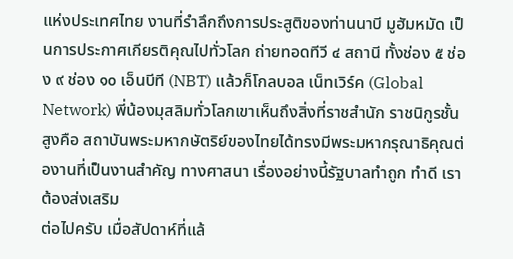แห่งประเทศไทย งานที่รําลึกถึงการประสูติของท่านนาบี มูฮัมหมัด เป็นการประกาศเกียรติคุณไปทั่วโลก ถ่ายทอดทีวี ๔ สถานี ทั้งช่อง ๕ ช่อง ๙ ช่อง ๑๐ เอ็นบีที (NBT) แล้วก็โกลบอล เน็ทเวิร์ค (Global Network) พี่น้องมุสลิมทั่วโลกเขาเห็นถึงสิ่งที่ราชสํานัก ราชนิกูรชั้นสูงคือ สถาบันพระมหากษัตริย์ของไทยได้ทรงมีพระมหากรุณาธิคุณต่องานที่เป็นงานสําคัญ ทางศาสนา เรื่องอย่างนี้รัฐบาลทําถูก ทําดี เราต้องส่งเสริม
ต่อไปครับ เมื่อสัปดาห์ที่แล้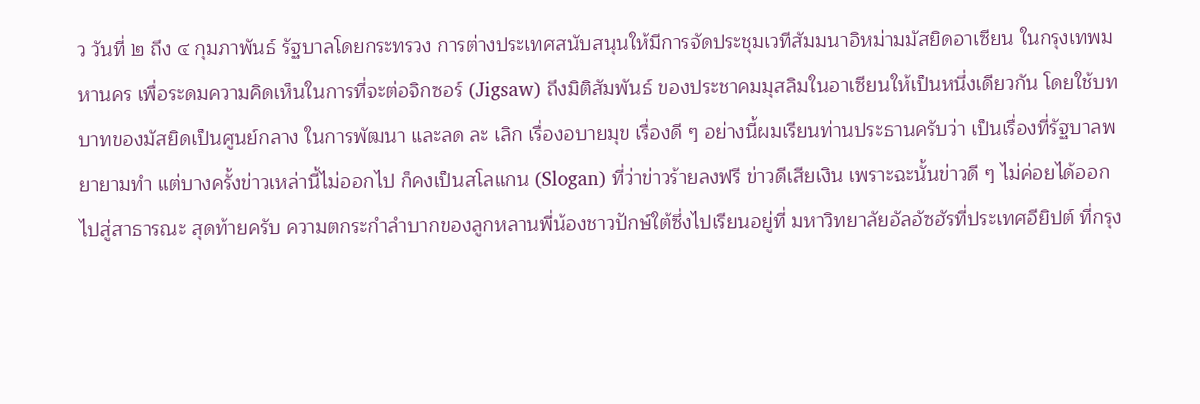ว วันที่ ๒ ถึง ๔ กุมภาพันธ์ รัฐบาลโดยกระทรวง การต่างประเทศสนับสนุนให้มีการจัดประชุมเวทีสัมมนาอิหม่ามมัสยิดอาเซียน ในกรุงเทพมหานคร เพื่อระดมความคิดเห็นในการที่จะต่อจิกซอร์ (Jigsaw) ถึงมิติสัมพันธ์ ของประชาคมมุสลิมในอาเซียนให้เป็นหนึ่งเดียวกัน โดยใช้บทบาทของมัสยิดเป็นศูนย์กลาง ในการพัฒนา และลด ละ เลิก เรื่องอบายมุข เรื่องดี ๆ อย่างนี้ผมเรียนท่านประธานครับว่า เป็นเรื่องที่รัฐบาลพยายามทํา แต่บางครั้งข่าวเหล่านี้ไม่ออกไป ก็คงเป็นสโลแกน (Slogan) ที่ว่าข่าวร้ายลงฟรี ข่าวดีเสียเงิน เพราะฉะนั้นข่าวดี ๆ ไม่ค่อยได้ออกไปสู่สาธารณะ สุดท้ายครับ ความตกระกําลําบากของลูกหลานพี่น้องชาวปักษ์ใต้ซึ่งไปเรียนอยู่ที่ มหาวิทยาลัยอัลอัซฮัรที่ประเทศอียิปต์ ที่กรุง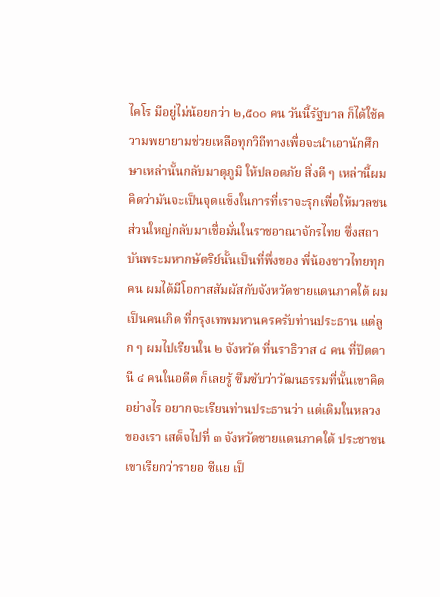ไคโร มีอยู่ไม่น้อยกว่า ๒,๕๐๐ คน วันนี้รัฐบาล ก็ได้ใช้ความพยายามช่วยเหลือทุกวิถีทางเพื่อจะนําเอานักศึกษาเหล่านั้นกลับมาตุภูมิ ให้ปลอดภัย สิ่งดี ๆ เหล่านี้ผมคิดว่ามันจะเป็นจุดแข็งในการที่เราจะรุกเพื่อให้มวลชน ส่วนใหญ่กลับมาเชื่อมั่นในราชอาณาจักรไทย ซึ่งสถาบันพระมหากษัตริย์นั้นเป็นที่พึ่งของ พี่น้องชาวไทยทุกคน ผมได้มีโอกาสสัมผัสกับจังหวัดชายแดนภาคใต้ ผมเป็นคนเกิด ที่กรุงเทพมหานครครับท่านประธาน แต่ลูก ๆ ผมไปเรียนใน ๒ จังหวัด ที่นราธิวาส ๔ คน ที่ปัตตานี ๔ คนในอดีต ก็เลยรู้ ซึมซับว่าวัฒนธรรมที่นั้นเขาคิดอย่างไร อยากจะเรียนท่านประธานว่า แต่เดิมในหลวงของเรา เสด็จไปที่ ๓ จังหวัดชายแดนภาคใต้ ประชาชนเขาเรียกว่ารายอ ซีแย เป็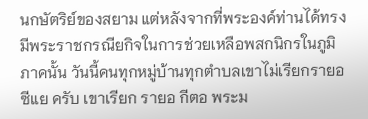นกษัตริย์ของสยาม แต่หลังจากที่พระองค์ท่านได้ทรงมีพระราชกรณียกิจในการช่วยเหลือพสกนิกรในภูมิภาคนั้น วันนี้คนทุกหมู่บ้านทุกตําบลเขาไม่เรียกรายอ ซีแย ครับ เขาเรียก รายอ กีตอ พระม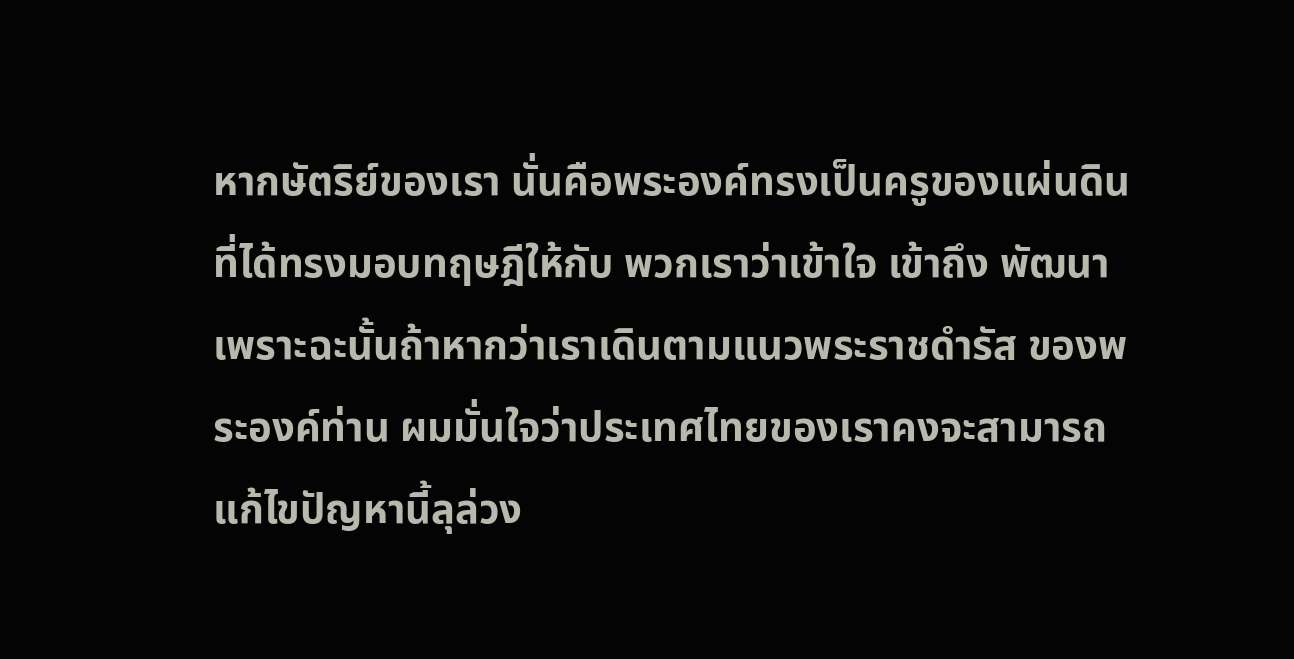หากษัตริย์ของเรา นั่นคือพระองค์ทรงเป็นครูของแผ่นดินที่ได้ทรงมอบทฤษฎีให้กับ พวกเราว่าเข้าใจ เข้าถึง พัฒนา เพราะฉะนั้นถ้าหากว่าเราเดินตามแนวพระราชดํารัส ของพระองค์ท่าน ผมมั่นใจว่าประเทศไทยของเราคงจะสามารถแก้ไขปัญหานี้ลุล่วง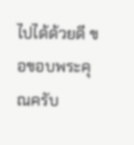ไปได้ด้วยดี ขอขอบพระคุณครับ